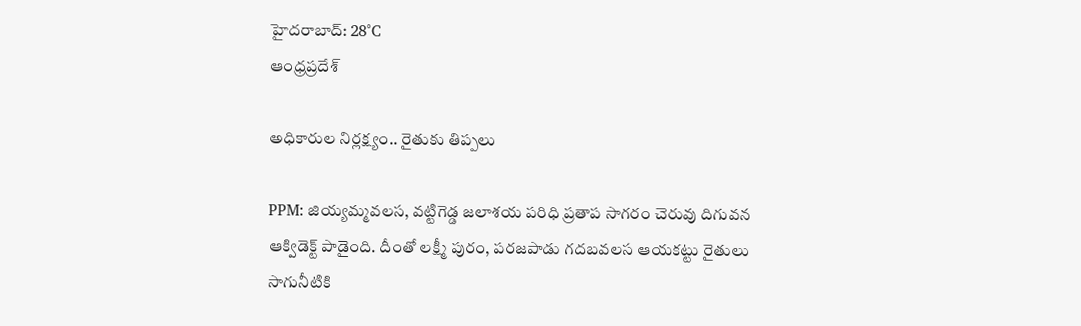హైదరాబాద్: 28°C
ఆంధ్రప్రదేశ్

అధికారుల నిర్లక్ష్యం.. రైతుకు తిప్పలు

PPM: జియ్యమ్మవలస, వట్టిగెడ్డ జలాశయ పరిధి ప్రతాప సాగరం చెరువు దిగువన ఆక్విడెక్ట్ పాడైంది. దీంతో లక్ష్మీ పురం, పరజపాడు గదబవలస ఆయకట్టు రైతులు సాగునీటికి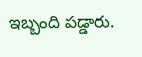ఇబ్బంది పడ్డారు.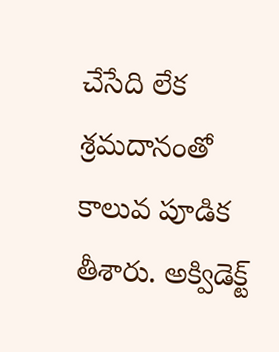చేసేది లేక శ్రమదానంతో కాలువ పూడిక తీశారు. అక్విడెక్ట్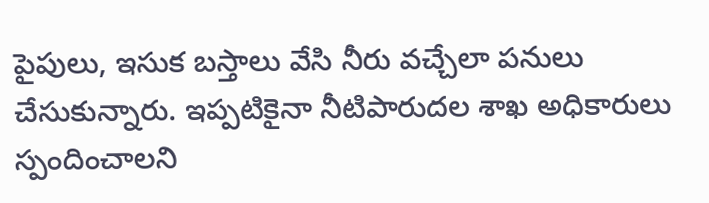పైపులు, ఇసుక బస్తాలు వేసి నీరు వచ్చేలా పనులు చేసుకున్నారు. ఇప్పటికైనా నీటిపారుదల శాఖ అధికారులు స్పందించాలని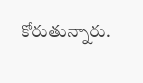కోరుతున్నారు.